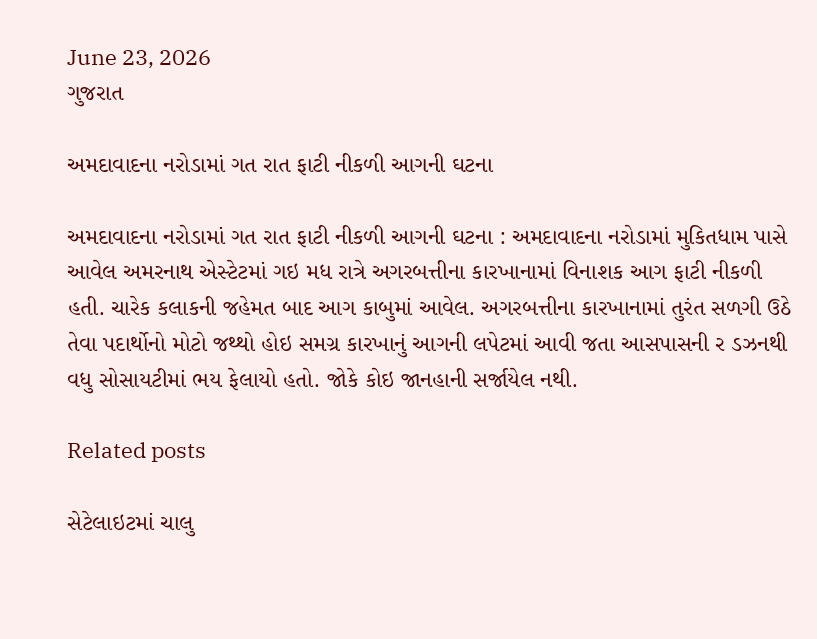June 23, 2026
ગુજરાત

અમદાવાદના નરોડામાં ગત રાત ફાટી નીકળી આગની ઘટના

અમદાવાદના નરોડામાં ગત રાત ફાટી નીકળી આગની ઘટના : અમદાવાદના નરોડામાં મુકિતધામ પાસે આવેલ અમરનાથ એસ્‍ટેટમાં ગઇ મધ રાત્રે અગરબત્તીના કારખાનામાં વિનાશક આગ ફાટી નીકળી હતી. ચારેક કલાકની જહેમત બાદ આગ કાબુમાં આવેલ. અગરબત્તીના કારખાનામાં તુરંત સળગી ઉઠે તેવા પદાર્થોનો મોટો જથ્‍થો હોઇ સમગ્ર કારખાનું આગની લપેટમાં આવી જતા આસપાસની ર ડઝનથી વધુ સોસાયટીમાં ભય ફેલાયો હતો. જોકે કોઇ જાનહાની સર્જાયેલ નથી.

Related posts

સેટેલાઇટમાં ચાલુ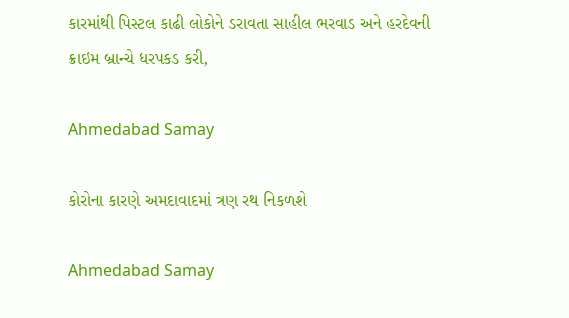કારમાંથી પિસ્ટલ કાઢી લોકોને ડરાવતા સાહીલ ભરવાડ અને હરદેવની ક્રાઇમ બ્રાન્ચે ધરપકડ કરી,

Ahmedabad Samay

કોરોના કારણે અમદાવાદમાં ત્રણ રથ નિકળશે

Ahmedabad Samay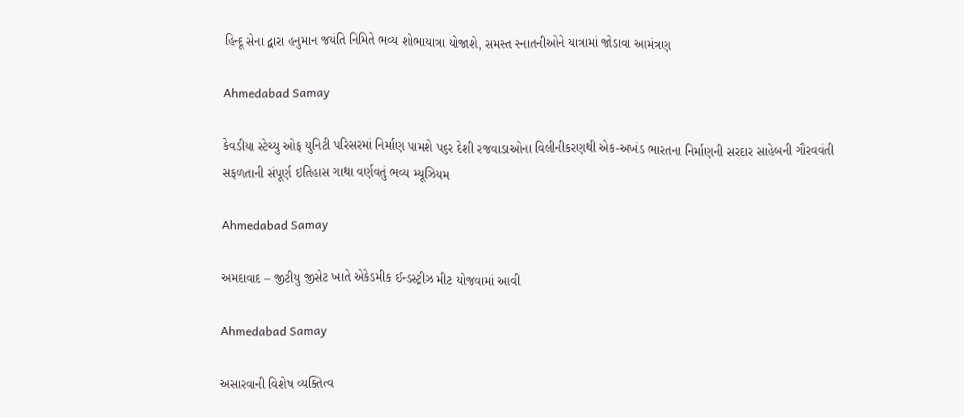હિન્દૂ સેના દ્વારા હનુમાન જયંતિ નિમિતે ભવ્ય શોભાયાત્રા યોજાશે, સમસ્ત સ્નાતનીઓને યાત્રામાં જોડાવા આમંત્રણ

Ahmedabad Samay

કેવડીયા સ્ટેચ્યુ ઓફ યુનિટી પરિસરમાં નિર્માણ પામશે પ૬ર દેશી રજવાડાઓના વિલીનીકરણથી એક-અખંડ ભારતના નિર્માણની સરદાર સાહેબની ગૌરવવંતી સફળતાની સંપૂર્ણ ઇતિહાસ ગાથા વર્ણવતું ભવ્ય મ્યૂઝિયમ

Ahmedabad Samay

અમદાવાદ – જીટીયુ જીસેટ ખાતે એકેડમીક ઈન્ડસ્ટ્રીઝ મીટ યોજવામાં આવી

Ahmedabad Samay

અસારવાની વિશેષ વ્યક્તિત્વ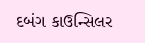દબંગ કાઉન્સિલર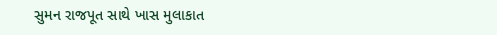સુમન રાજપૂત સાથે ખાસ મુલાકાત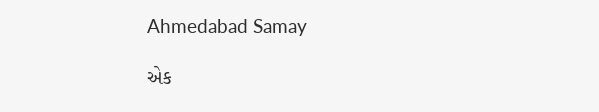Ahmedabad Samay

એક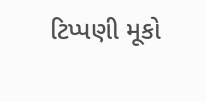ટિપ્પણી મૂકો